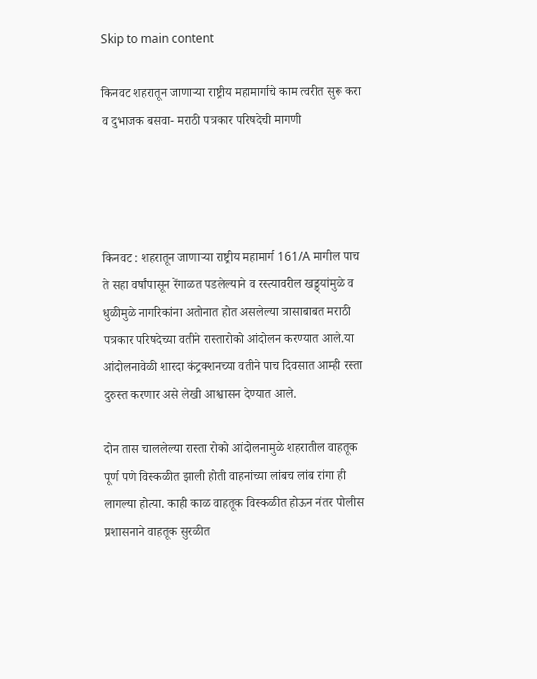Skip to main content

किनवट शहरातून जाणाऱ्या राष्ट्रीय महामार्गाचे काम त्वरीत सुरू करा व दुभाजक बसवा- मराठी पत्रकार परिषदेची मागणी




किनवट : शहरातून जाणाऱ्या राष्ट्रीय महामार्ग 161/A मागील पाच ते सहा वर्षांपासून रेंगाळत पडलेल्याने व रस्त्यावरील खड्ड्यांमुळे व धुळीमुळे नागरिकांना अतोनात होत असलेल्या त्रासाबाबत मराठी पत्रकार परिषदेच्या वतीने रास्तारोको आंदोलन करण्यात आले.या आंदोलनावेळी शारदा कंट्रक्शनच्या वतीने पाच दिवसात आम्ही रस्ता दुरुस्त करणार असे लेखी आश्वासन देण्यात आले.

दोन तास चाललेल्या रास्ता रोको आंदोलनामुळे शहरातील वाहतूक पूर्ण पणे विस्कळीत झाली होती वाहनांच्या लांबच लांब रांगा ही लागल्या होत्या. काही काळ वाहतूक विस्कळीत होऊन नंतर पोलीस प्रशासनाने वाहतूक सुरळीत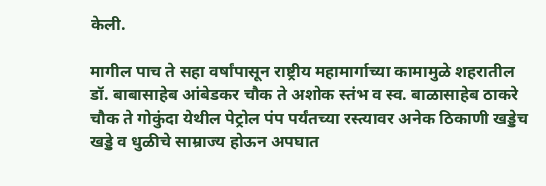केली.

मागील पाच ते सहा वर्षांपासून राष्ट्रीय महामार्गाच्या कामामुळे शहरातील डॉ. बाबासाहेब आंबेडकर चौक ते अशोक स्तंभ व स्व. बाळासाहेब ठाकरे चौक ते गोकुंदा येथील पेट्रोल पंप पर्यंतच्या रस्त्यावर अनेक ठिकाणी खड्डेच खड्डे व धुळीचे साम्राज्य होऊन अपघात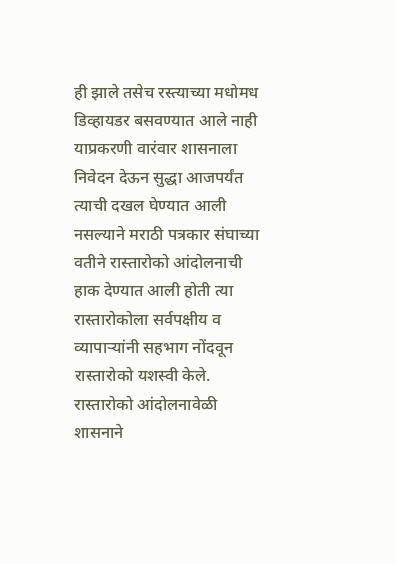ही झाले तसेच रस्त्याच्या मधोमध डिव्हायडर बसवण्यात आले नाही  याप्रकरणी वारंवार शासनाला निवेदन देऊन सुद्धा आजपर्यंत त्याची दखल घेण्यात आली नसल्याने मराठी पत्रकार संघाच्या वतीने रास्तारोको आंदोलनाची हाक देण्यात आली होती त्या रास्तारोकोला सर्वपक्षीय व व्यापाऱ्यांनी सहभाग नोंदवून रास्तारोको यशस्वी केले. रास्तारोको आंदोलनावेळी शासनाने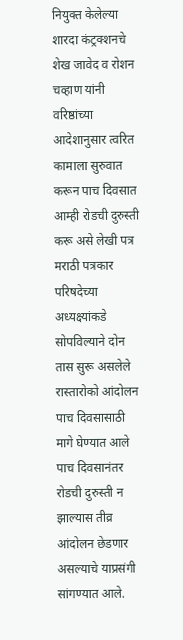नियुक्त केलेल्या शारदा कंट्रक्शनचे शेख जावेद व रोशन चव्हाण यांनी वरिष्ठांच्या आदेशानुसार त्वरित कामाला सुरुवात करून पाच दिवसात आम्ही रोडची दुरुस्ती करू असे लेखी पत्र मराठी पत्रकार परिषदेच्या अध्यक्ष्यांकडे सोपविल्याने दोन तास सुरू असलेले रास्तारोको आंदोलन पाच दिवसासाठी मागे घेण्यात आले पाच दिवसानंतर रोडची दुरुस्ती न झाल्यास तीव्र आंदोलन छेडणार असल्याचे याप्रसंगी सांगण्यात आले.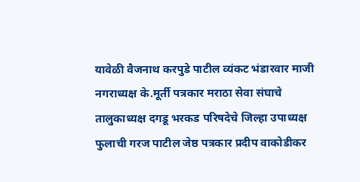यावेळी वैजनाथ करपुडे पाटील व्यंकट भंडारवार माजी नगराध्यक्ष के.मूर्ती पत्रकार मराठा सेवा संघाचे तालुकाध्यक्ष दगडू भरकड परिषदेचे जिल्हा उपाध्यक्ष फुलाची गरज पाटील जेष्ठ पत्रकार प्रदीप वाकोडीकर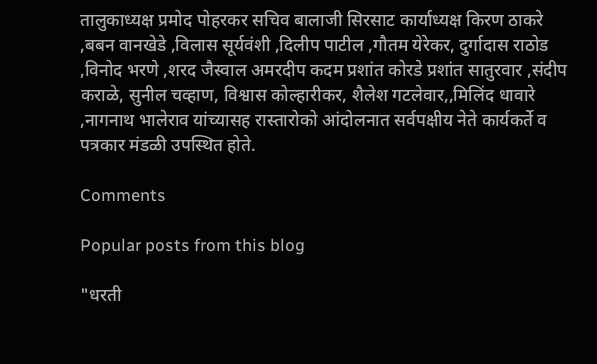तालुकाध्यक्ष प्रमोद पोहरकर सचिव बालाजी सिरसाट कार्याध्यक्ष किरण ठाकरे ,बबन वानखेडे ,विलास सूर्यवंशी ,दिलीप पाटील ,गौतम येरेकर, दुर्गादास राठोड ,विनोद भरणे ,शरद जैस्वाल अमरदीप कदम प्रशांत कोरडे प्रशांत सातुरवार ,संदीप कराळे, सुनील चव्हाण, विश्वास कोल्हारीकर, शैलेश गटलेवार,,मिलिंद धावारे ,नागनाथ भालेराव यांच्यासह रास्तारोको आंदोलनात सर्वपक्षीय नेते कार्यकर्ते व पत्रकार मंडळी उपस्थित होते.

Comments

Popular posts from this blog

"धरती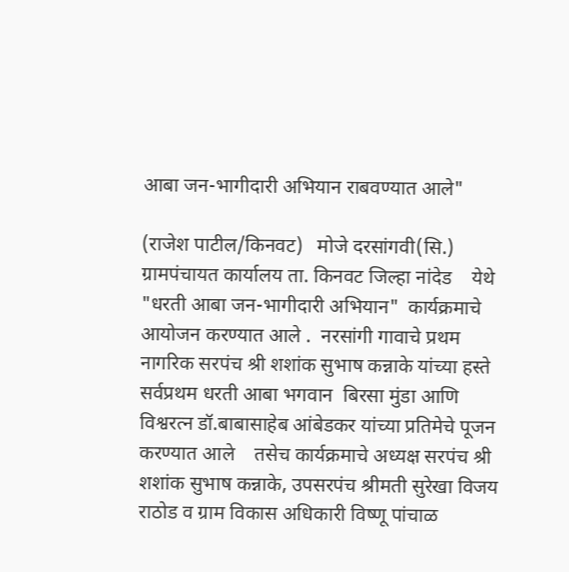आबा जन-भागीदारी अभियान राबवण्यात आले"

(राजेश पाटील/किनवट)   मोजे दरसांगवी(सि.)       ग्रामपंचायत कार्यालय ता. किनवट जिल्हा नांदेड    येथे "धरती आबा जन-भागीदारी अभियान"  कार्यक्रमाचे आयोजन करण्यात आले .  नरसांगी गावाचे प्रथम नागरिक सरपंच श्री शशांक सुभाष कन्नाके यांच्या हस्ते सर्वप्रथम धरती आबा भगवान  बिरसा मुंडा आणि विश्वरत्न डॉ.बाबासाहेब आंबेडकर यांच्या प्रतिमेचे पूजन करण्यात आले    तसेच कार्यक्रमाचे अध्यक्ष सरपंच श्री शशांक सुभाष कन्नाके, उपसरपंच श्रीमती सुरेखा विजय राठोड व ग्राम विकास अधिकारी विष्णू पांचाळ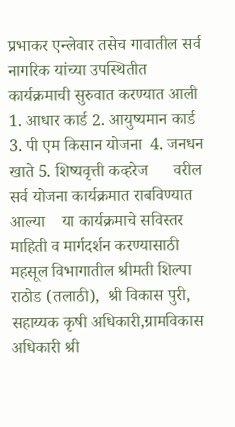प्रभाकर एन्लेवार तसेच गावातील सर्व नागरिक यांच्या उपस्थितीत कार्यक्रमाची सुरुवात करण्यात आली 1. आधार कार्ड 2. आयुष्यमान कार्ड  3. पी एम किसान योजना  4. जनधन खाते 5. शिष्यवृत्ती कव्हरेज      वरील सर्व योजना कार्यक्रमात राबविण्यात आल्या    या कार्यक्रमाचे सविस्तर माहिती व मार्गदर्शन करण्यासाठी महसूल विभागातील श्रीमती शिल्पा राठोड (तलाठी),  श्री विकास पुरी, सहाय्यक कृषी अधिकारी,ग्रामविकास अधिकारी श्री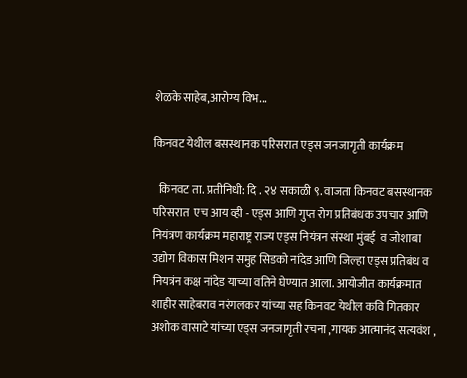शेळके साहेब,आरोग्य विभ...

किनवट येथील बसस्थानक परिसरात एड्स जनजागृती कार्यक्रम

  किनवट ता. प्रतीनिधी: दि . २४ सकाळी ९. वाजता किनवट बसस्थानक परिसरात  एच आय व्ही - एड्स आणि गुप्त रोग प्रतिबंधक उपचार आणि नियंत्रण कार्यक्रम महाराष्ट्र राज्य एड्स नियंत्रन संस्था मुंबई  व जोशाबा उद्योग विकास मिशन समुह सिडको नांदेड आणि जिल्हा एड्स प्रतिबंध व नियत्रंन कक्ष नांदेड याच्या वतिने घेण्यात आला. आयोजीत कार्यक्रमात शाहीर साहेबराव नरंगलकर यांच्या सह किनवट येथील कवि गितकार अशोक वासाटे यांच्या एड्स जनजागृती रचना ,गायक आत्मानंद सत्यवंश ,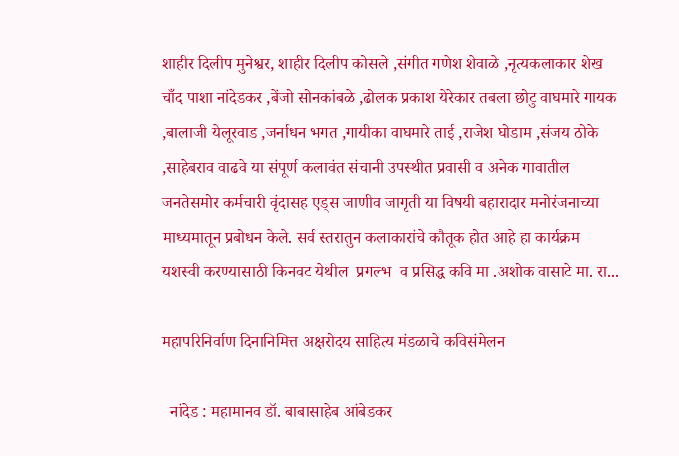शाहीर दिलीप मुनेश्वर, शाहीर दिलीप कोसले ,संगीत गणेश शेवाळे ,नृत्यकलाकार शेख चाँद पाशा नांदेडकर ,बेंजो सोनकांबळे ,ढोलक प्रकाश येरेकार तबला छोटु वाघमारे गायक ,बालाजी येलूरवाड ,जर्नाधन भगत ,गायीका वाघमारे ताई ,राजेश घोडाम ,संजय ठोके ,साहेबराव वाढवे या संपूर्ण कलावंत संचानी उपस्थीत प्रवासी व अनेक गावातील जनतेसमोर कर्मचारी वृंदासह एड्स जाणीव जागृती या विषयी बहारादार मनोरंजनाच्या माध्यमातून प्रबोधन केले. सर्व स्तरातुन कलाकारांचे कौतूक होत आहे हा कार्यक्रम यशस्वी करण्यासाठी किनवट येथील  प्रगल्भ  व प्रसिद्ध कवि मा .अशोक वासाटे मा. रा...

महापरिनिर्वाण दिनानिमित्त अक्षरोदय साहित्य मंडळाचे कविसंमेलन

  नांदेड : महामानव डॉ. बाबासाहेब आंबेडकर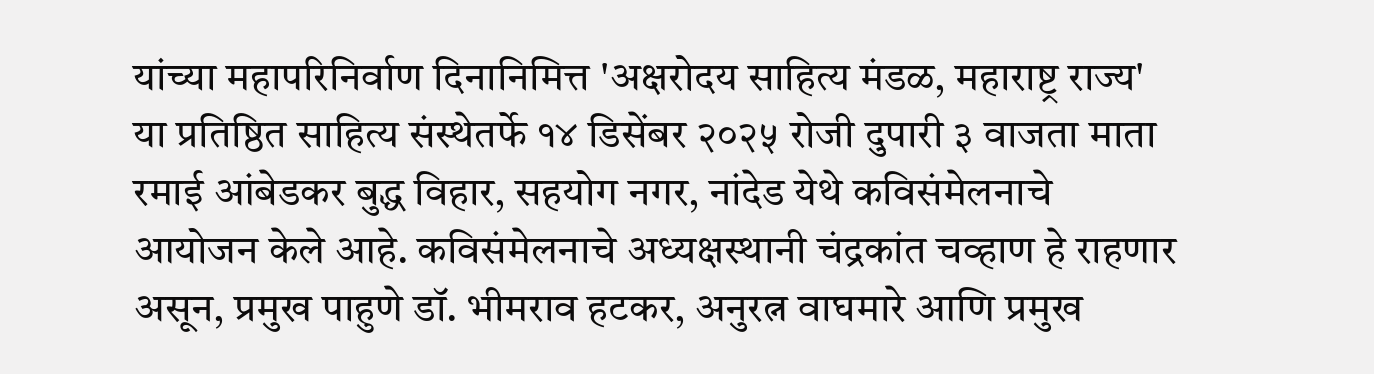यांच्या महापरिनिर्वाण दिनानिमित्त 'अक्षरोदय साहित्य मंडळ, महाराष्ट्र राज्य' या प्रतिष्ठित साहित्य संस्थेतर्फे १४ डिसेंबर २०२५ रोजी दुपारी ३ वाजता माता रमाई आंबेडकर बुद्ध विहार, सहयोग नगर, नांदेड येथे कविसंमेलनाचे आयोजन केले आहे. कविसंमेलनाचे अध्यक्षस्थानी चंद्रकांत चव्हाण हे राहणार असून, प्रमुख पाहुणे डॉ. भीमराव हटकर, अनुरत्न वाघमारे आणि प्रमुख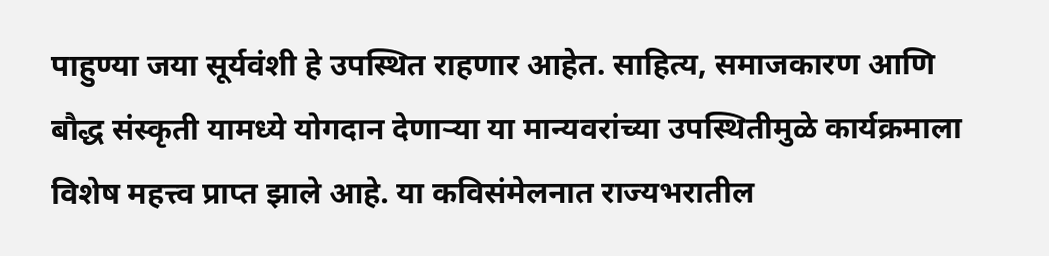पाहुण्या जया सूर्यवंशी हे उपस्थित राहणार आहेत. साहित्य, समाजकारण आणि बौद्ध संस्कृती यामध्ये योगदान देणाऱ्या या मान्यवरांच्या उपस्थितीमुळे कार्यक्रमाला विशेष महत्त्व प्राप्त झाले आहे. या कविसंमेलनात राज्यभरातील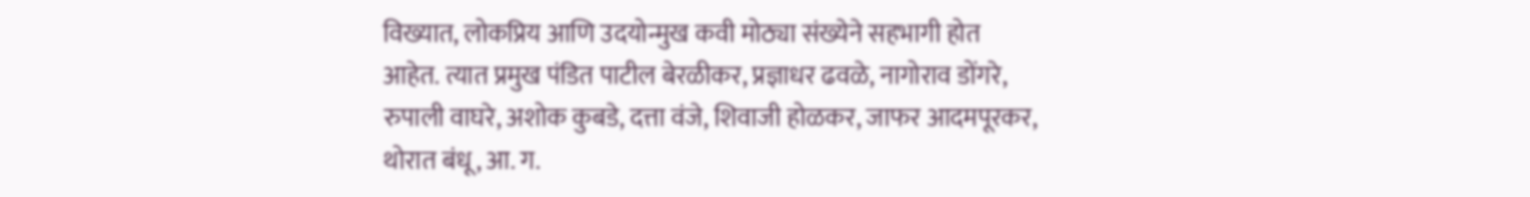विख्यात, लोकप्रिय आणि उदयोन्मुख कवी मोठ्या संख्येने सहभागी होत आहेत. त्यात प्रमुख पंडित पाटील बेरळीकर, प्रज्ञाधर ढवळे, नागोराव डोंगरे, रुपाली वाघरे, अशोक कुबडे, दत्ता वंजे, शिवाजी होळकर, जाफर आदमपूरकर, थोरात बंधू, आ. ग.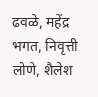ढवळे, महेंद्र भगत, निवृत्ती लोणे, शैलेश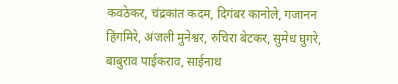कवठेकर, चंद्रकांत कदम, दिगंबर कानोले, गजानन हिंगमिरे, अंजली मुनेश्वर, रुचिरा बेटकर, सुमेध घुगरे, बाबुराव पाईकराव, साईनाथ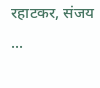रहाटकर, संजय ...